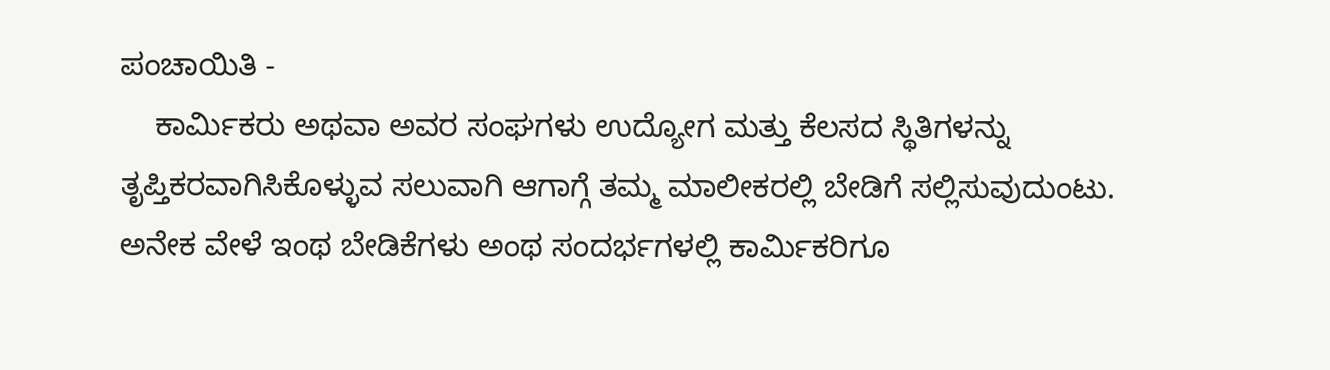ಪಂಚಾಯಿತಿ -
    ಕಾರ್ಮಿಕರು ಅಥವಾ ಅವರ ಸಂಘಗಳು ಉದ್ಯೋಗ ಮತ್ತು ಕೆಲಸದ ಸ್ಥಿತಿಗಳನ್ನು ತೃಪ್ತಿಕರವಾಗಿಸಿಕೊಳ್ಳುವ ಸಲುವಾಗಿ ಆಗಾಗ್ಗೆ ತಮ್ಮ ಮಾಲೀಕರಲ್ಲಿ ಬೇಡಿಗೆ ಸಲ್ಲಿಸುವುದುಂಟು. ಅನೇಕ ವೇಳೆ ಇಂಥ ಬೇಡಿಕೆಗಳು ಅಂಥ ಸಂದರ್ಭಗಳಲ್ಲಿ ಕಾರ್ಮಿಕರಿಗೂ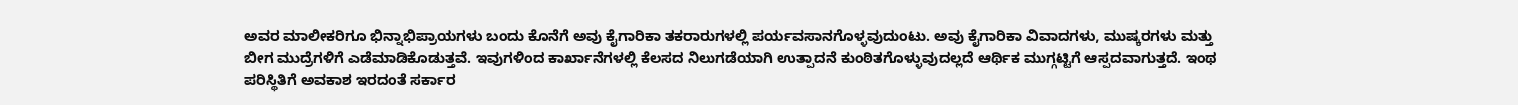ಅವರ ಮಾಲೀಕರಿಗೂ ಭಿನ್ನಾಭಿಪ್ರಾಯಗಳು ಬಂದು ಕೊನೆಗೆ ಅವು ಕೈಗಾರಿಕಾ ತಕರಾರುಗಳಲ್ಲಿ ಪರ್ಯವಸಾನಗೊಳ್ಳವುದುಂಟು. ಅವು ಕೈಗಾರಿಕಾ ವಿವಾದಗಳು, ಮುಷ್ಕರಗಳು ಮತ್ತು ಬೀಗ ಮುದ್ರೆಗಳಿಗೆ ಎಡೆಮಾಡಿಕೊಡುತ್ತವೆ. ಇವುಗಳಿಂದ ಕಾರ್ಖಾನೆಗಳಲ್ಲಿ ಕೆಲಸದ ನಿಲುಗಡೆಯಾಗಿ ಉತ್ಪಾದನೆ ಕುಂಠಿತಗೊಳ್ಳುವುದಲ್ಲದೆ ಆರ್ಥಿಕ ಮುಗ್ಗಟ್ಟಿಗೆ ಆಸ್ಪದವಾಗುತ್ತದೆ. ಇಂಥ ಪರಿಸ್ಥಿತಿಗೆ ಅವಕಾಶ ಇರದಂತೆ ಸರ್ಕಾರ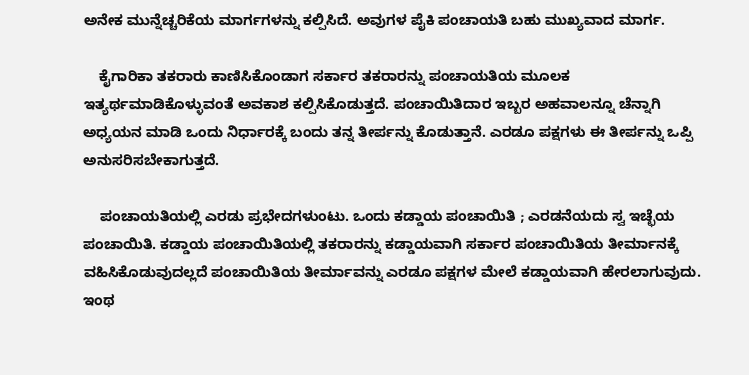ಅನೇಕ ಮುನ್ನೆಚ್ಚರಿಕೆಯ ಮಾರ್ಗಗಳನ್ನು ಕಲ್ಪಿಸಿದೆ. ಅವುಗಳ ಪೈಕಿ ಪಂಚಾಯತಿ ಬಹು ಮುಖ್ಯವಾದ ಮಾರ್ಗ.

    ಕೈಗಾರಿಕಾ ತಕರಾರು ಕಾಣಿಸಿಕೊಂಡಾಗ ಸರ್ಕಾರ ತಕರಾರನ್ನು ಪಂಚಾಯತಿಯ ಮೂಲಕ ಇತ್ಯರ್ಥಮಾಡಿಕೊಳ್ಳುವಂತೆ ಅವಕಾಶ ಕಲ್ಪಿಸಿಕೊಡುತ್ತದೆ. ಪಂಚಾಯಿತಿದಾರ ಇಬ್ಬರ ಅಹವಾಲನ್ನೂ ಚೆನ್ನಾಗಿ ಅಧ್ಯಯನ ಮಾಡಿ ಒಂದು ನಿರ್ಧಾರಕ್ಕೆ ಬಂದು ತನ್ನ ತೀರ್ಪನ್ನು ಕೊಡುತ್ತಾನೆ. ಎರಡೂ ಪಕ್ಷಗಳು ಈ ತೀರ್ಪನ್ನು ಒಪ್ಪಿ ಅನುಸರಿಸಬೇಕಾಗುತ್ತದೆ.

    ಪಂಚಾಯತಿಯಲ್ಲಿ ಎರಡು ಪ್ರಭೇದಗಳುಂಟು. ಒಂದು ಕಡ್ಡಾಯ ಪಂಚಾಯಿತಿ ; ಎರಡನೆಯದು ಸ್ವ ಇಚ್ಛೆಯ ಪಂಚಾಯಿತಿ. ಕಡ್ಡಾಯ ಪಂಚಾಯಿತಿಯಲ್ಲಿ ತಕರಾರನ್ನು ಕಡ್ಡಾಯವಾಗಿ ಸರ್ಕಾರ ಪಂಚಾಯಿತಿಯ ತೀರ್ಮಾನಕ್ಕೆ ವಹಿಸಿಕೊಡುವುದಲ್ಲದೆ ಪಂಚಾಯಿತಿಯ ತೀರ್ಮಾವನ್ನು ಎರಡೂ ಪಕ್ಷಗಳ ಮೇಲೆ ಕಡ್ಡಾಯವಾಗಿ ಹೇರಲಾಗುವುದು. ಇಂಥ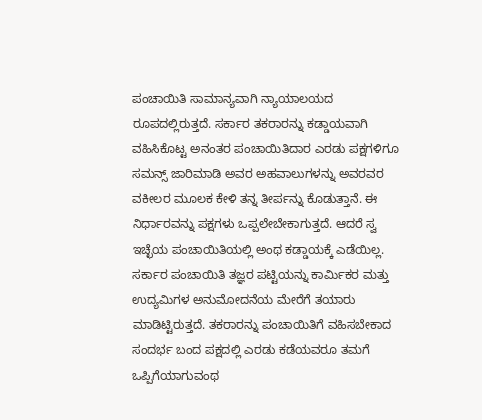ಪಂಚಾಯಿತಿ ಸಾಮಾನ್ಯವಾಗಿ ನ್ಯಾಯಾಲಯದ ರೂಪದಲ್ಲಿರುತ್ತದೆ. ಸರ್ಕಾರ ತಕರಾರನ್ನು ಕಡ್ಡಾಯವಾಗಿ ವಹಿಸಿಕೊಟ್ಟ ಅನಂತರ ಪಂಚಾಯಿತಿದಾರ ಎರಡು ಪಕ್ಷಗಳಿಗೂ ಸಮನ್ಸ್ ಜಾರಿಮಾಡಿ ಅವರ ಅಹವಾಲುಗಳನ್ನು ಅವರವರ ವಕೀಲರ ಮೂಲಕ ಕೇಳಿ ತನ್ನ ತೀರ್ಪನ್ನು ಕೊಡುತ್ತಾನೆ. ಈ ನಿರ್ಧಾರವನ್ನು ಪಕ್ಷಗಳು ಒಪ್ಪಲೇಬೇಕಾಗುತ್ತದೆ. ಆದರೆ ಸ್ವ ಇಚ್ಛೆಯ ಪಂಚಾಯಿತಿಯಲ್ಲಿ ಅಂಥ ಕಡ್ಡಾಯಕ್ಕೆ ಎಡೆಯಿಲ್ಲ. ಸರ್ಕಾರ ಪಂಚಾಯಿತಿ ತಜ್ಞರ ಪಟ್ಟಿಯನ್ನು ಕಾರ್ಮಿಕರ ಮತ್ತು ಉದ್ಯಮಿಗಳ ಅನುಮೋದನೆಯ ಮೇರೆಗೆ ತಯಾರು ಮಾಡಿಟ್ಟಿರುತ್ತದೆ. ತಕರಾರನ್ನು ಪಂಚಾಯಿತಿಗೆ ವಹಿಸಬೇಕಾದ ಸಂದರ್ಭ ಬಂದ ಪಕ್ಷದಲ್ಲಿ ಎರಡು ಕಡೆಯವರೂ ತಮಗೆ ಒಪ್ಪಿಗೆಯಾಗುವಂಥ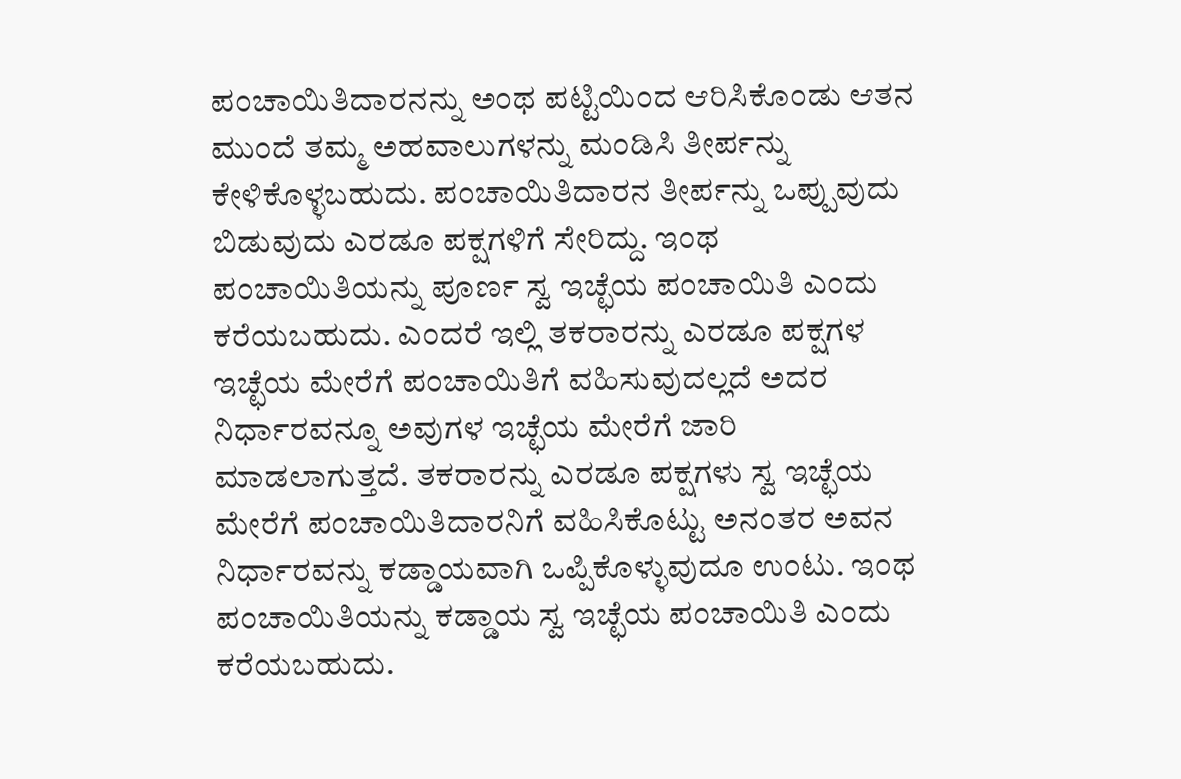ಪಂಚಾಯಿತಿದಾರನನ್ನು ಅಂಥ ಪಟ್ಟಿಯಿಂದ ಆರಿಸಿಕೊಂಡು ಆತನ ಮುಂದೆ ತಮ್ಮ ಅಹವಾಲುಗಳನ್ನು ಮಂಡಿಸಿ ತೀರ್ಪನ್ನು ಕೇಳಿಕೊಳ್ಳಬಹುದು. ಪಂಚಾಯಿತಿದಾರನ ತೀರ್ಪನ್ನು ಒಪ್ಪುವುದು ಬಿಡುವುದು ಎರಡೂ ಪಕ್ಷಗಳಿಗೆ ಸೇರಿದ್ದು. ಇಂಥ ಪಂಚಾಯಿತಿಯನ್ನು ಪೂರ್ಣ ಸ್ವ ಇಚ್ಛೆಯ ಪಂಚಾಯಿತಿ ಎಂದು ಕರೆಯಬಹುದು. ಎಂದರೆ ಇಲ್ಲಿ ತಕರಾರನ್ನು ಎರಡೂ ಪಕ್ಷಗಳ ಇಚ್ಛೆಯ ಮೇರೆಗೆ ಪಂಚಾಯಿತಿಗೆ ವಹಿಸುವುದಲ್ಲದೆ ಅದರ ನಿರ್ಧಾರವನ್ನೂ ಅವುಗಳ ಇಚ್ಛೆಯ ಮೇರೆಗೆ ಜಾರಿ ಮಾಡಲಾಗುತ್ತದೆ. ತಕರಾರನ್ನು ಎರಡೂ ಪಕ್ಷಗಳು ಸ್ವ ಇಚ್ಛೆಯ ಮೇರೆಗೆ ಪಂಚಾಯಿತಿದಾರನಿಗೆ ವಹಿಸಿಕೊಟ್ಟು ಅನಂತರ ಅವನ ನಿರ್ಧಾರವನ್ನು ಕಡ್ಡಾಯವಾಗಿ ಒಪ್ಪಿಕೊಳ್ಳುವುದೂ ಉಂಟು. ಇಂಥ ಪಂಚಾಯಿತಿಯನ್ನು ಕಡ್ಡಾಯ ಸ್ವ ಇಚ್ಛೆಯ ಪಂಚಾಯಿತಿ ಎಂದು ಕರೆಯಬಹುದು.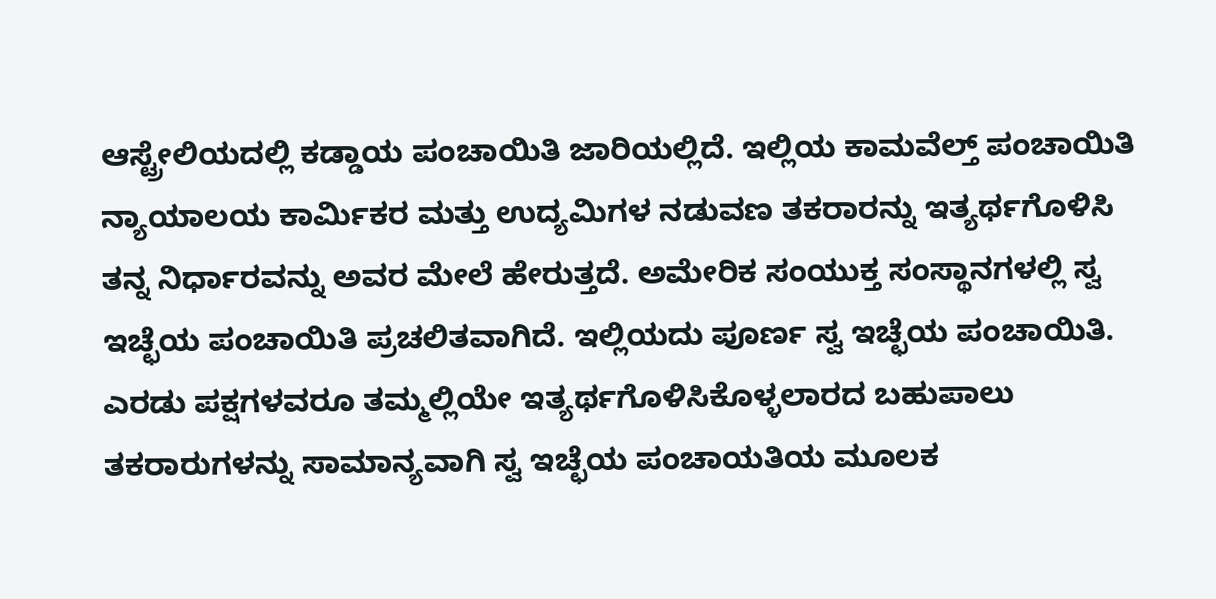ಆಸ್ಟ್ರೇಲಿಯದಲ್ಲಿ ಕಡ್ಡಾಯ ಪಂಚಾಯಿತಿ ಜಾರಿಯಲ್ಲಿದೆ. ಇಲ್ಲಿಯ ಕಾಮವೆಲ್ತ್ ಪಂಚಾಯಿತಿ ನ್ಯಾಯಾಲಯ ಕಾರ್ಮಿಕರ ಮತ್ತು ಉದ್ಯಮಿಗಳ ನಡುವಣ ತಕರಾರನ್ನು ಇತ್ಯರ್ಥಗೊಳಿಸಿ ತನ್ನ ನಿರ್ಧಾರವನ್ನು ಅವರ ಮೇಲೆ ಹೇರುತ್ತದೆ. ಅಮೇರಿಕ ಸಂಯುಕ್ತ ಸಂಸ್ಥಾನಗಳಲ್ಲಿ ಸ್ವ ಇಚ್ಛೆಯ ಪಂಚಾಯಿತಿ ಪ್ರಚಲಿತವಾಗಿದೆ. ಇಲ್ಲಿಯದು ಪೂರ್ಣ ಸ್ವ ಇಚ್ಛೆಯ ಪಂಚಾಯಿತಿ. ಎರಡು ಪಕ್ಷಗಳವರೂ ತಮ್ಮಲ್ಲಿಯೇ ಇತ್ಯರ್ಥಗೊಳಿಸಿಕೊಳ್ಳಲಾರದ ಬಹುಪಾಲು ತಕರಾರುಗಳನ್ನು ಸಾಮಾನ್ಯವಾಗಿ ಸ್ವ ಇಚ್ಛೆಯ ಪಂಚಾಯತಿಯ ಮೂಲಕ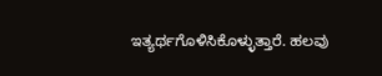ಇತ್ಯರ್ಥಗೊಳಿಸಿಕೊಳ್ಳುತ್ತಾರೆ. ಹಲವು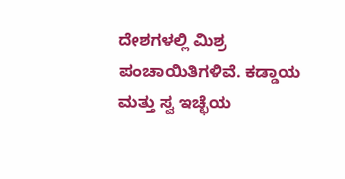ದೇಶಗಳಲ್ಲಿ ಮಿಶ್ರ ಪಂಚಾಯಿತಿಗಳಿವೆ. ಕಡ್ಡಾಯ ಮತ್ತು ಸ್ವ ಇಚ್ಛೆಯ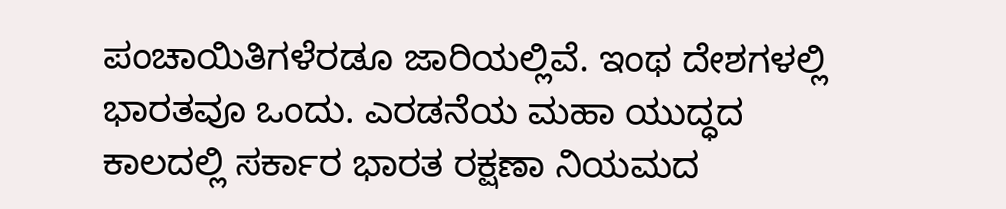ಪಂಚಾಯಿತಿಗಳೆರಡೂ ಜಾರಿಯಲ್ಲಿವೆ. ಇಂಥ ದೇಶಗಳಲ್ಲಿ ಭಾರತವೂ ಒಂದು. ಎರಡನೆಯ ಮಹಾ ಯುದ್ಧದ ಕಾಲದಲ್ಲಿ ಸರ್ಕಾರ ಭಾರತ ರಕ್ಷಣಾ ನಿಯಮದ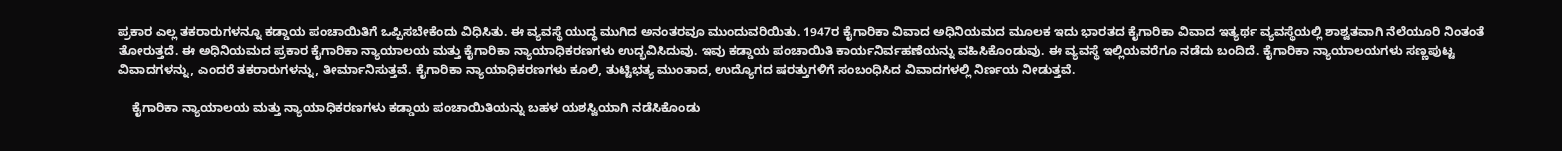ಪ್ರಕಾರ ಎಲ್ಲ ತಕರಾರುಗಳನ್ನೂ ಕಡ್ಡಾಯ ಪಂಚಾಯಿತಿಗೆ ಒಪ್ಪಿಸಬೇಕೆಂದು ವಿಧಿಸಿತು. ಈ ವ್ಯವಸ್ಥೆ ಯುದ್ಧ ಮುಗಿದ ಅನಂತರವೂ ಮುಂದುವರಿಯಿತು. 1947ರ ಕೈಗಾರಿಕಾ ವಿವಾದ ಅಧಿನಿಯಮದ ಮೂಲಕ ಇದು ಭಾರತದ ಕೈಗಾರಿಕಾ ವಿವಾದ ಇತ್ಯರ್ಥ ವ್ಯವಸ್ಥೆಯಲ್ಲಿ ಶಾಶ್ವತವಾಗಿ ನೆಲೆಯೂರಿ ನಿಂತಂತೆ ತೋರುತ್ತದೆ. ಈ ಅಧಿನಿಯಮದ ಪ್ರಕಾರ ಕೈಗಾರಿಕಾ ನ್ಯಾಯಾಲಯ ಮತ್ತು ಕೈಗಾರಿಕಾ ನ್ಯಾಯಾಧಿಕರಣಗಳು ಉದ್ಭವಿಸಿದುವು. ಇವು ಕಡ್ಡಾಯ ಪಂಚಾಯಿತಿ ಕಾರ್ಯನಿರ್ವಹಣೆಯನ್ನು ವಹಿಸಿಕೊಂಡುವು. ಈ ವ್ಯವಸ್ಥೆ ಇಲ್ಲಿಯವರೆಗೂ ನಡೆದು ಬಂದಿದೆ. ಕೈಗಾರಿಕಾ ನ್ಯಾಯಾಲಯಗಳು ಸಣ್ಣಪುಟ್ಟ ವಿವಾದಗಳನ್ನು, ಎಂದರೆ ತಕರಾರುಗಳನ್ನು, ತೀರ್ಮಾನಿಸುತ್ತವೆ. ಕೈಗಾರಿಕಾ ನ್ಯಾಯಾಧಿಕರಣಗಳು ಕೂಲಿ, ತುಟ್ಟಿಭತ್ಯ ಮುಂತಾದ, ಉದ್ಯೊಗದ ಷರತ್ತುಗಳಿಗೆ ಸಂಬಂಧಿಸಿದ ವಿವಾದಗಳಲ್ಲಿ ನಿರ್ಣಯ ನೀಡುತ್ತವೆ.

    ಕೈಗಾರಿಕಾ ನ್ಯಾಯಾಲಯ ಮತ್ತು ನ್ಯಾಯಾಧಿಕರಣಗಳು ಕಡ್ಡಾಯ ಪಂಚಾಯಿತಿಯನ್ನು ಬಹಳ ಯಶಸ್ವಿಯಾಗಿ ನಡೆಸಿಕೊಂಡು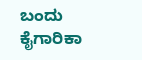ಬಂದು ಕೈಗಾರಿಕಾ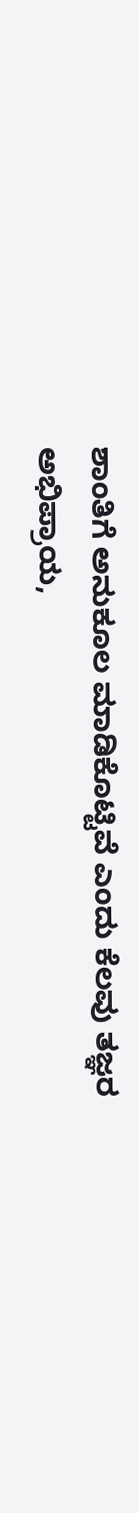ಶಾಂತಿಗೆ ಅನುಕೂಲ ಮಾಡಿಕೊಟ್ಟಿವೆ ಎಂದು ಕೆಲವು ತಜ್ಞರ ಅಭಿಪ್ರಾಯ,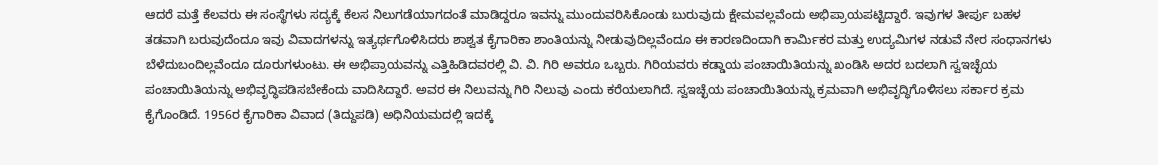ಆದರೆ ಮತ್ತೆ ಕೆಲವರು ಈ ಸಂಸ್ಥೆಗಳು ಸದ್ಯಕ್ಕೆ ಕೆಲಸ ನಿಲುಗಡೆಯಾಗದಂತೆ ಮಾಡಿದ್ದರೂ ಇವನ್ನು ಮುಂದುವರಿಸಿಕೊಂಡು ಬುರುವುದು ಕ್ಷೇಮವಲ್ಲವೆಂದು ಅಭಿಪ್ರಾಯಪಟ್ಟಿದ್ದಾರೆ. ಇವುಗಳ ತೀರ್ಪು ಬಹಳ ತಡವಾಗಿ ಬರುವುದೆಂದೂ ಇವು ವಿವಾದಗಳನ್ನು ಇತ್ಯರ್ಥಗೊಳಿಸಿದರು ಶಾಶ್ವತ ಕೈಗಾರಿಕಾ ಶಾಂತಿಯನ್ನು ನೀಡುವುದಿಲ್ಲವೆಂದೂ ಈ ಕಾರಣದಿಂದಾಗಿ ಕಾರ್ಮಿಕರ ಮತ್ತು ಉದ್ಯಮಿಗಳ ನಡುವೆ ನೇರ ಸಂಧಾನಗಳು ಬೆಳೆದುಬಂದಿಲ್ಲವೆಂದೂ ದೂರುಗಳುಂಟು. ಈ ಅಭಿಪ್ರಾಯವನ್ನು ಎತ್ತಿಹಿಡಿದವರಲ್ಲಿ ವಿ. ವಿ. ಗಿರಿ ಅವರೂ ಒಬ್ಬರು. ಗಿರಿಯವರು ಕಡ್ಡಾಯ ಪಂಚಾಯಿತಿಯನ್ನು ಖಂಡಿಸಿ ಅದರ ಬದಲಾಗಿ ಸ್ವಇಚ್ಛೆಯ ಪಂಚಾಯಿತಿಯನ್ನು ಅಭಿವೃದ್ಧಿಪಡಿಸಬೇಕೆಂದು ವಾದಿಸಿದ್ದಾರೆ. ಅವರ ಈ ನಿಲುವನ್ನು ಗಿರಿ ನಿಲುವು ಎಂದು ಕರೆಯಲಾಗಿದೆ. ಸ್ವಇಚ್ಛೆಯ ಪಂಚಾಯಿತಿಯನ್ನು ಕ್ರಮವಾಗಿ ಅಭಿವೃದ್ಧಿಗೊಳಿಸಲು ಸರ್ಕಾರ ಕ್ರಮ ಕೈಗೊಂಡಿದೆ. 1956ರ ಕೈಗಾರಿಕಾ ವಿವಾದ (ತಿದ್ದುಪಡಿ) ಅಧಿನಿಯಮದಲ್ಲಿ ಇದಕ್ಕೆ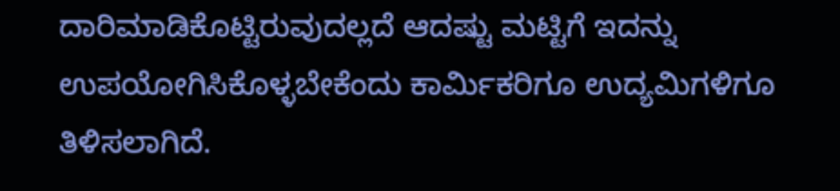ದಾರಿಮಾಡಿಕೊಟ್ಟಿರುವುದಲ್ಲದೆ ಆದಷ್ಟು ಮಟ್ಟಿಗೆ ಇದನ್ನು ಉಪಯೋಗಿಸಿಕೊಳ್ಳಬೇಕೆಂದು ಕಾರ್ಮಿಕರಿಗೂ ಉದ್ಯಮಿಗಳಿಗೂ ತಿಳಿಸಲಾಗಿದೆ.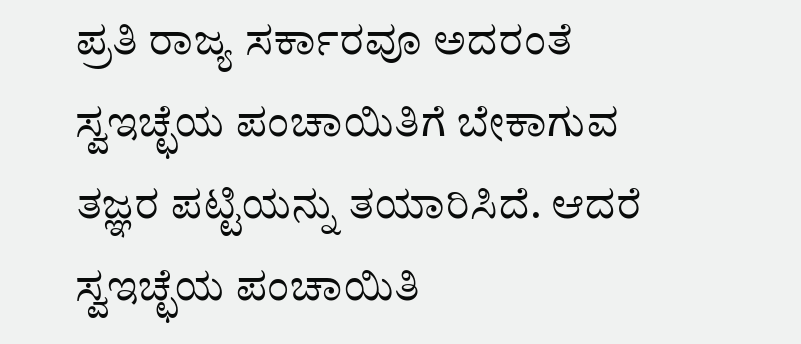ಪ್ರತಿ ರಾಜ್ಯ ಸರ್ಕಾರವೂ ಅದರಂತೆ ಸ್ವಇಚ್ಛೆಯ ಪಂಚಾಯಿತಿಗೆ ಬೇಕಾಗುವ ತಜ್ಞರ ಪಟ್ಟಿಯನ್ನು ತಯಾರಿಸಿದೆ. ಆದರೆ ಸ್ವಇಚ್ಛೆಯ ಪಂಚಾಯಿತಿ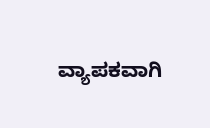ವ್ಯಾಪಕವಾಗಿ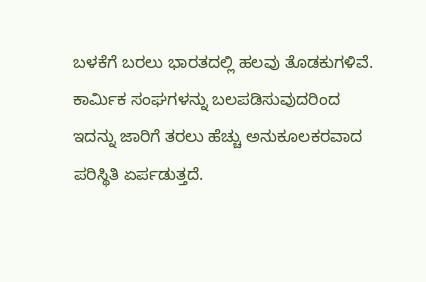ಬಳಕೆಗೆ ಬರಲು ಭಾರತದಲ್ಲಿ ಹಲವು ತೊಡಕುಗಳಿವೆ. ಕಾರ್ಮಿಕ ಸಂಘಗಳನ್ನು ಬಲಪಡಿಸುವುದರಿಂದ ಇದನ್ನು ಜಾರಿಗೆ ತರಲು ಹೆಚ್ಚು ಅನುಕೂಲಕರವಾದ ಪರಿಸ್ಥಿತಿ ಏರ್ಪಡುತ್ತದೆ.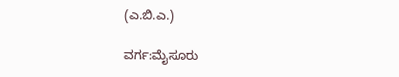(ಎ.ಬಿ.ಎ.)

ವರ್ಗ:ಮೈಸೂರು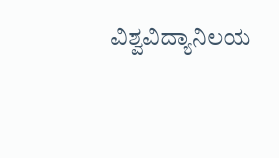ವಿಶ್ವವಿದ್ಯಾನಿಲಯ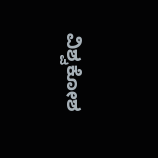ವಿಶ್ವಕೋಶ